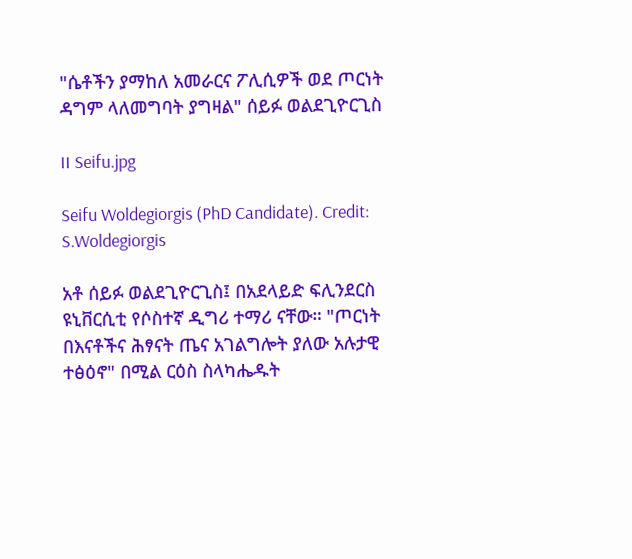"ሴቶችን ያማከለ አመራርና ፖሊሲዎች ወደ ጦርነት ዳግም ላለመግባት ያግዛል" ሰይፉ ወልደጊዮርጊስ

II Seifu.jpg

Seifu Woldegiorgis (PhD Candidate). Credit: S.Woldegiorgis

አቶ ሰይፉ ወልደጊዮርጊስ፤ በአደላይድ ፍሊንደርስ ዩኒቨርሲቲ የሶስተኛ ዲግሪ ተማሪ ናቸው። "ጦርነት በእናቶችና ሕፃናት ጤና አገልግሎት ያለው አሉታዊ ተፅዕኖ" በሚል ርዕስ ስላካሔዱት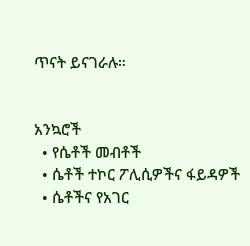ጥናት ይናገራሉ።


አንኳሮች
  • የሴቶች መብቶች
  • ሴቶች ተኮር ፖሊሲዎችና ፋይዳዎች
  • ሴቶችና የአገር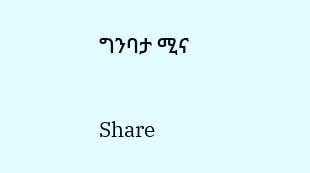ግንባታ ሚና

Share